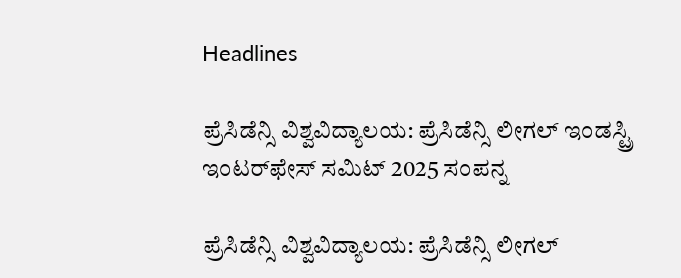Headlines

ಪ್ರೆಸಿಡೆನ್ಸಿ ವಿಶ್ವವಿದ್ಯಾಲಯ: ಪ್ರೆಸಿಡೆನ್ಸಿ ಲೀಗಲ್ ಇಂಡಸ್ಟ್ರಿ ಇಂಟರ್‌ಫೇಸ್ ಸಮಿಟ್ 2025 ಸಂಪನ್ನ

ಪ್ರೆಸಿಡೆನ್ಸಿ ವಿಶ್ವವಿದ್ಯಾಲಯ: ಪ್ರೆಸಿಡೆನ್ಸಿ ಲೀಗಲ್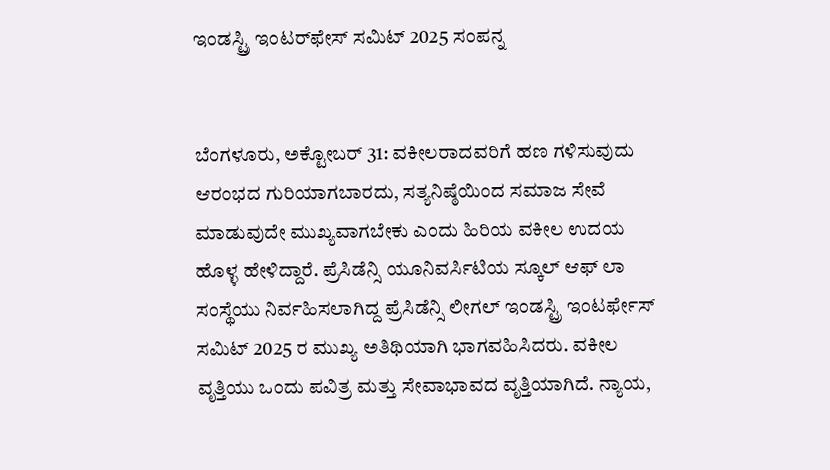ಇಂಡಸ್ಟ್ರಿ ಇಂಟರ್‌ಫೇಸ್ ಸಮಿಟ್ 2025 ಸಂಪನ್ನ


ಬೆಂಗಳೂರು, ಅಕ್ಟೋಬರ್ 31: ವಕೀಲರಾದವರಿಗೆ ಹಣ ಗಳಿಸುವುದು ಆರಂಭದ ಗುರಿಯಾಗಬಾರದು, ಸತ್ಯನಿಷ್ಠೆಯಿಂದ ಸಮಾಜ ಸೇವೆ ಮಾಡುವುದೇ ಮುಖ್ಯವಾಗಬೇಕು ಎಂದು ಹಿರಿಯ ವಕೀಲ ಉದಯ ಹೊಳ್ಳ ಹೇಳಿದ್ದಾರೆ. ಪ್ರೆಸಿಡೆನ್ಸಿ ಯೂನಿವರ್ಸಿಟಿಯ ಸ್ಕೂಲ್ ಆಫ್ ಲಾ ಸಂಸ್ಥೆಯು ನಿರ್ವಹಿಸಲಾಗಿದ್ದ ಪ್ರೆಸಿಡೆನ್ಸಿ ಲೀಗಲ್ ಇಂಡಸ್ಟ್ರಿ ಇಂಟರ್ಫೇಸ್ ಸಮಿಟ್ 2025 ರ ಮುಖ್ಯ ಅತಿಥಿಯಾಗಿ ಭಾಗವಹಿಸಿದರು. ವಕೀಲ ವೃತ್ತಿಯು ಒಂದು ಪವಿತ್ರ ಮತ್ತು ಸೇವಾಭಾವದ ವೃತ್ತಿಯಾಗಿದೆ. ನ್ಯಾಯ,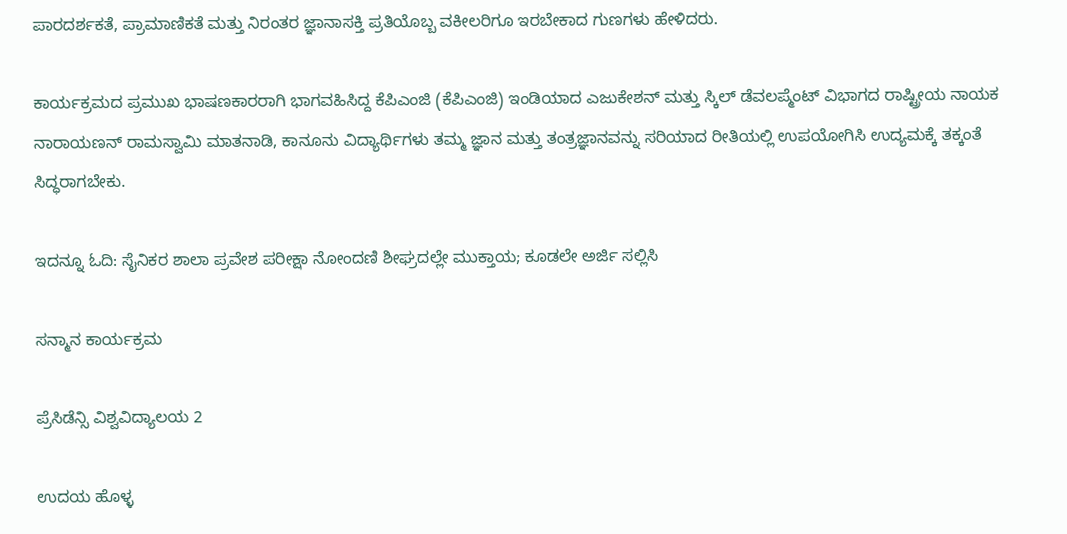ಪಾರದರ್ಶಕತೆ, ಪ್ರಾಮಾಣಿಕತೆ ಮತ್ತು ನಿರಂತರ ಜ್ಞಾನಾಸಕ್ತಿ ಪ್ರತಿಯೊಬ್ಬ ವಕೀಲರಿಗೂ ಇರಬೇಕಾದ ಗುಣಗಳು ಹೇಳಿದರು.

ಕಾರ್ಯಕ್ರಮದ ಪ್ರಮುಖ ಭಾಷಣಕಾರರಾಗಿ ಭಾಗವಹಿಸಿದ್ದ ಕೆಪಿಎಂಜಿ (ಕೆಪಿಎಂಜಿ) ಇಂಡಿಯಾದ ಎಜುಕೇಶನ್ ಮತ್ತು ಸ್ಕಿಲ್ ಡೆವಲಪ್ಮೆಂಟ್ ವಿಭಾಗದ ರಾಷ್ಟ್ರೀಯ ನಾಯಕ ನಾರಾಯಣನ್ ರಾಮಸ್ವಾಮಿ ಮಾತನಾಡಿ, ಕಾನೂನು ವಿದ್ಯಾರ್ಥಿಗಳು ತಮ್ಮ ಜ್ಞಾನ ಮತ್ತು ತಂತ್ರಜ್ಞಾನವನ್ನು ಸರಿಯಾದ ರೀತಿಯಲ್ಲಿ ಉಪಯೋಗಿಸಿ ಉದ್ಯಮಕ್ಕೆ ತಕ್ಕಂತೆ ಸಿದ್ಧರಾಗಬೇಕು.

ಇದನ್ನೂ ಓದಿ: ಸೈನಿಕರ ಶಾಲಾ ಪ್ರವೇಶ ಪರೀಕ್ಷಾ ನೋಂದಣಿ ಶೀಘ್ರದಲ್ಲೇ ಮುಕ್ತಾಯ; ಕೂಡಲೇ ಅರ್ಜಿ ಸಲ್ಲಿಸಿ

ಸನ್ಮಾನ ಕಾರ್ಯಕ್ರಮ

ಪ್ರೆಸಿಡೆನ್ಸಿ ವಿಶ್ವವಿದ್ಯಾಲಯ 2

ಉದಯ ಹೊಳ್ಳ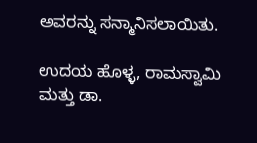ಅವರನ್ನು ಸನ್ಮಾನಿಸಲಾಯಿತು.

ಉದಯ ಹೊಳ್ಳ, ರಾಮಸ್ವಾಮಿ ಮತ್ತು ಡಾ.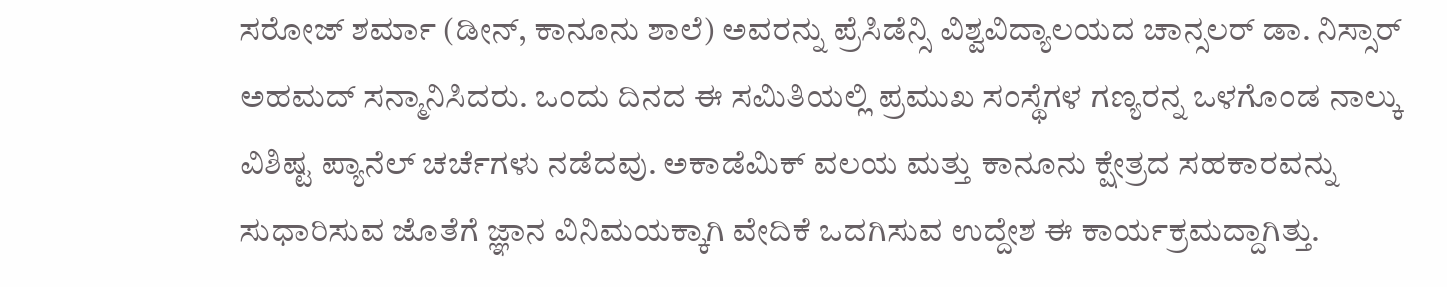ಸರೋಜ್ ಶರ್ಮಾ (ಡೀನ್, ಕಾನೂನು ಶಾಲೆ) ಅವರನ್ನು ಪ್ರೆಸಿಡೆನ್ಸಿ ವಿಶ್ವವಿದ್ಯಾಲಯದ ಚಾನ್ಸಲರ್ ಡಾ. ನಿಸ್ಸಾರ್ ಅಹಮದ್ ಸನ್ಮಾನಿಸಿದರು. ಒಂದು ದಿನದ ಈ ಸಮಿತಿಯಲ್ಲಿ ಪ್ರಮುಖ ಸಂಸ್ಥೆಗಳ ಗಣ್ಯರನ್ನ ಒಳಗೊಂಡ ನಾಲ್ಕು ವಿಶಿಷ್ಟ ಪ್ಯಾನೆಲ್ ಚರ್ಚೆಗಳು ನಡೆದವು. ಅಕಾಡೆಮಿಕ್ ವಲಯ ಮತ್ತು ಕಾನೂನು ಕ್ಷೇತ್ರದ ಸಹಕಾರವನ್ನು ಸುಧಾರಿಸುವ ಜೊತೆಗೆ ಜ್ಞಾನ ವಿನಿಮಯಕ್ಕಾಗಿ ವೇದಿಕೆ ಒದಗಿಸುವ ಉದ್ದೇಶ ಈ ಕಾರ್ಯಕ್ರಮದ್ದಾಗಿತ್ತು.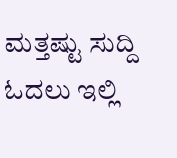ಮತ್ತಷ್ಟು ಸುದ್ದಿ ಓದಲು ಇಲ್ಲಿ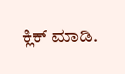ಕ್ಲಿಕ್ ಮಾಡಿ.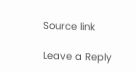Source link

Leave a Reply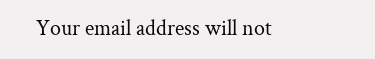Your email address will not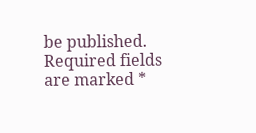be published. Required fields are marked *